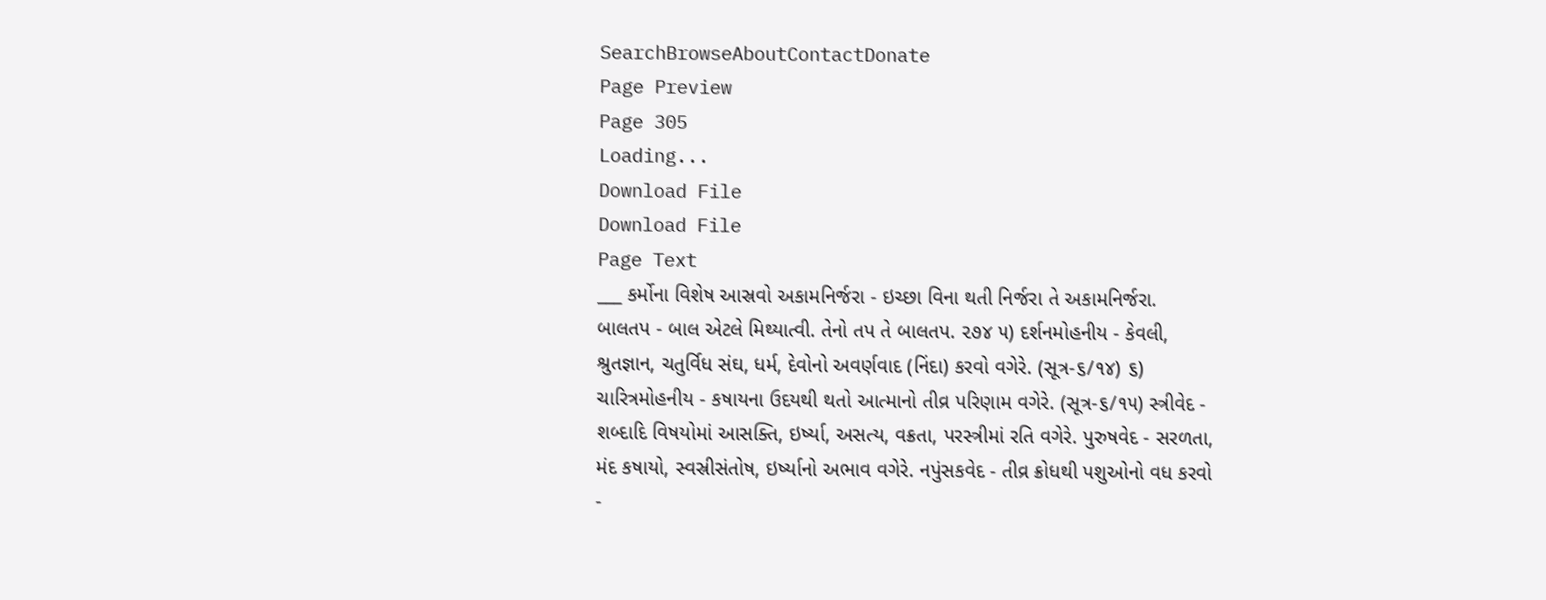SearchBrowseAboutContactDonate
Page Preview
Page 305
Loading...
Download File
Download File
Page Text
___ કર્મોના વિશેષ આસ્રવો અકામનિર્જરા - ઇચ્છા વિના થતી નિર્જરા તે અકામનિર્જરા. બાલતપ - બાલ એટલે મિથ્યાત્વી. તેનો તપ તે બાલતપ. ૨૭૪ ૫) દર્શનમોહનીય - કેવલી, શ્રુતજ્ઞાન, ચતુર્વિધ સંઘ, ધર્મ, દેવોનો અવર્ણવાદ (નિંદા) કરવો વગેરે. (સૂત્ર-૬/૧૪) ૬) ચારિત્રમોહનીય - કષાયના ઉદયથી થતો આત્માનો તીવ્ર પરિણામ વગેરે. (સૂત્ર-૬/૧૫) સ્ત્રીવેદ - શબ્દાદિ વિષયોમાં આસક્તિ, ઇર્ષ્યા, અસત્ય, વક્રતા, પરસ્ત્રીમાં રતિ વગેરે. પુરુષવેદ - સરળતા, મંદ કષાયો, સ્વસ્રીસંતોષ, ઇર્ષ્યાનો અભાવ વગેરે. નપુંસકવેદ - તીવ્ર ક્રોધથી પશુઓનો વધ કરવો -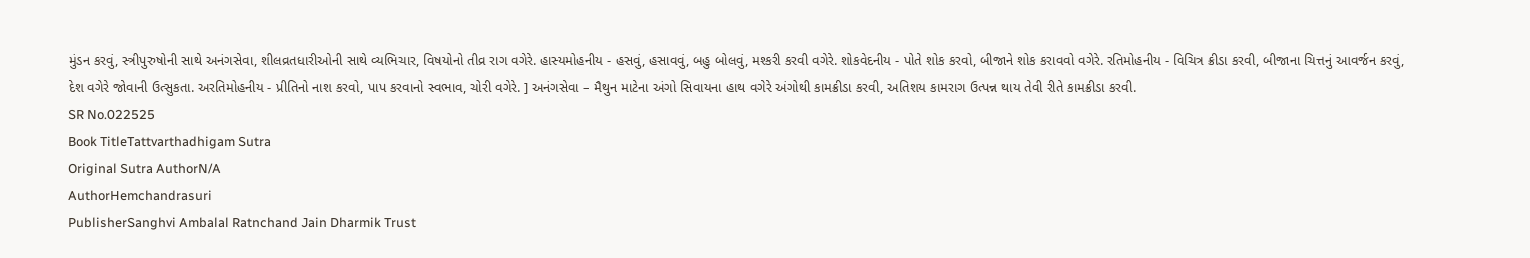મુંડન કરવું, સ્ત્રીપુરુષોની સાથે અનંગસેવા, શીલવ્રતધારીઓની સાથે વ્યભિચાર, વિષયોનો તીવ્ર રાગ વગેરે. હાસ્યમોહનીય - હસવું, હસાવવું, બહુ બોલવું, મશ્કરી કરવી વગેરે. શોકવેદનીય - પોતે શોક કરવો, બીજાને શોક કરાવવો વગેરે. રતિમોહનીય - વિચિત્ર ક્રીડા કરવી, બીજાના ચિત્તનું આવર્જન કરવું, દેશ વગેરે જોવાની ઉત્સુકતા. અરતિમોહનીય - પ્રીતિનો નાશ કરવો, પાપ કરવાનો સ્વભાવ, ચોરી વગેરે. ] અનંગસેવા – મૈથુન માટેના અંગો સિવાયના હાથ વગેરે અંગોથી કામક્રીડા કરવી, અતિશય કામરાગ ઉત્પન્ન થાય તેવી રીતે કામક્રીડા કરવી.
SR No.022525
Book TitleTattvarthadhigam Sutra
Original Sutra AuthorN/A
AuthorHemchandrasuri
PublisherSanghvi Ambalal Ratnchand Jain Dharmik Trust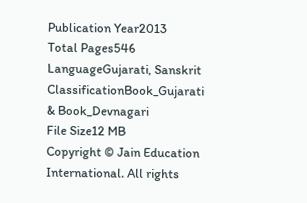Publication Year2013
Total Pages546
LanguageGujarati, Sanskrit
ClassificationBook_Gujarati & Book_Devnagari
File Size12 MB
Copyright © Jain Education International. All rights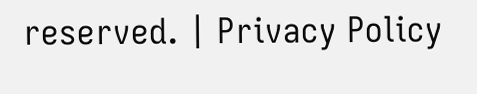reserved. | Privacy Policy